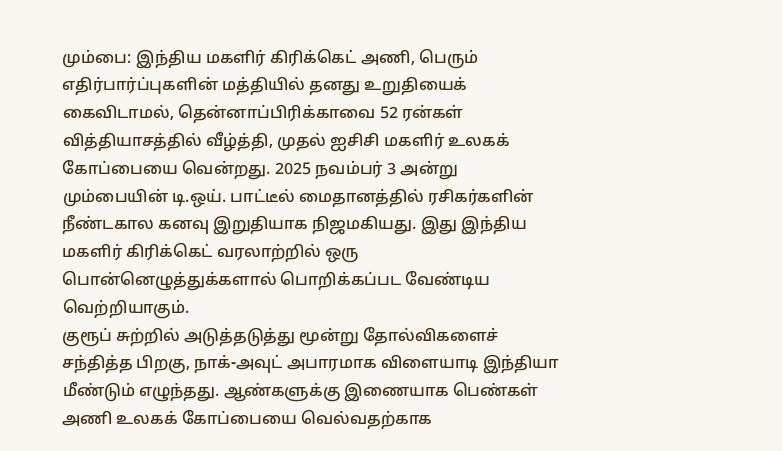மும்பை: இந்திய மகளிர் கிரிக்கெட் அணி, பெரும் எதிர்பார்ப்புகளின் மத்தியில் தனது உறுதியைக் கைவிடாமல், தென்னாப்பிரிக்காவை 52 ரன்கள் வித்தியாசத்தில் வீழ்த்தி, முதல் ஐசிசி மகளிர் உலகக் கோப்பையை வென்றது. 2025 நவம்பர் 3 அன்று மும்பையின் டி.ஒய். பாட்டீல் மைதானத்தில் ரசிகர்களின் நீண்டகால கனவு இறுதியாக நிஜமகியது. இது இந்திய மகளிர் கிரிக்கெட் வரலாற்றில் ஒரு பொன்னெழுத்துக்களால் பொறிக்கப்பட வேண்டிய வெற்றியாகும்.
குரூப் சுற்றில் அடுத்தடுத்து மூன்று தோல்விகளைச் சந்தித்த பிறகு, நாக்-அவுட் அபாரமாக விளையாடி இந்தியா மீண்டும் எழுந்தது. ஆண்களுக்கு இணையாக பெண்கள் அணி உலகக் கோப்பையை வெல்வதற்காக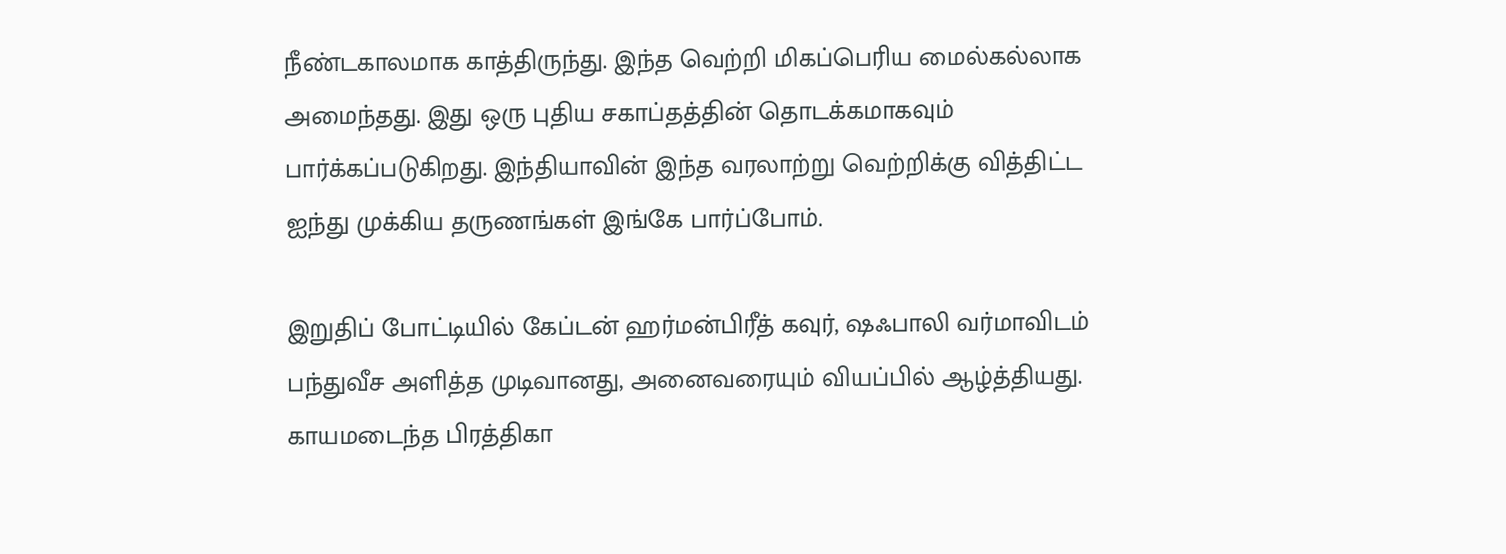நீண்டகாலமாக காத்திருந்து. இந்த வெற்றி மிகப்பெரிய மைல்கல்லாக அமைந்தது. இது ஒரு புதிய சகாப்தத்தின் தொடக்கமாகவும் பார்க்கப்படுகிறது. இந்தியாவின் இந்த வரலாற்று வெற்றிக்கு வித்திட்ட ஐந்து முக்கிய தருணங்கள் இங்கே பார்ப்போம்.

இறுதிப் போட்டியில் கேப்டன் ஹர்மன்பிரீத் கவுர், ஷஃபாலி வர்மாவிடம் பந்துவீச அளித்த முடிவானது, அனைவரையும் வியப்பில் ஆழ்த்தியது. காயமடைந்த பிரத்திகா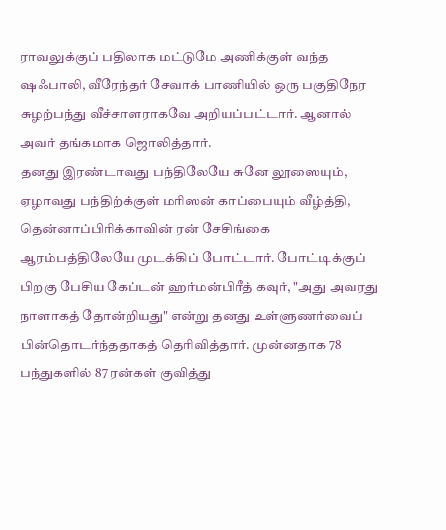ராவலுக்குப் பதிலாக மட்டுமே அணிக்குள் வந்த ஷஃபாலி, வீரேந்தர் சேவாக் பாணியில் ஒரு பகுதிநேர சுழற்பந்து வீச்சாளராகவே அறியப்பட்டார். ஆனால் அவர் தங்கமாக ஜொலித்தார்.
தனது இரண்டாவது பந்திலேயே சுனே லூஸையும், ஏழாவது பந்திற்க்குள் மரிஸன் காப்பையும் வீழ்த்தி, தென்னாப்பிரிக்காவின் ரன் சேசிங்கை ஆரம்பத்திலேயே முடக்கிப் போட்டார். போட்டிக்குப் பிறகு பேசிய கேப்டன் ஹர்மன்பிரீத் கவுர், "அது அவரது நாளாகத் தோன்றியது" என்று தனது உள்ளுணர்வைப் பின்தொடர்ந்ததாகத் தெரிவித்தார். முன்னதாக 78 பந்துகளில் 87 ரன்கள் குவித்து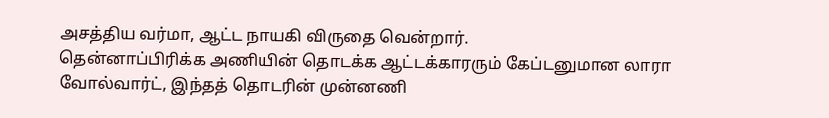அசத்திய வர்மா, ஆட்ட நாயகி விருதை வென்றார்.
தென்னாப்பிரிக்க அணியின் தொடக்க ஆட்டக்காரரும் கேப்டனுமான லாரா வோல்வார்ட், இந்தத் தொடரின் முன்னணி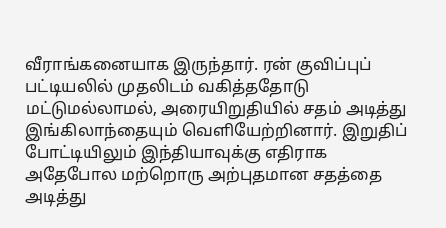வீராங்கனையாக இருந்தார். ரன் குவிப்புப் பட்டியலில் முதலிடம் வகித்ததோடு மட்டுமல்லாமல், அரையிறுதியில் சதம் அடித்து இங்கிலாந்தையும் வெளியேற்றினார். இறுதிப் போட்டியிலும் இந்தியாவுக்கு எதிராக அதேபோல மற்றொரு அற்புதமான சதத்தை அடித்து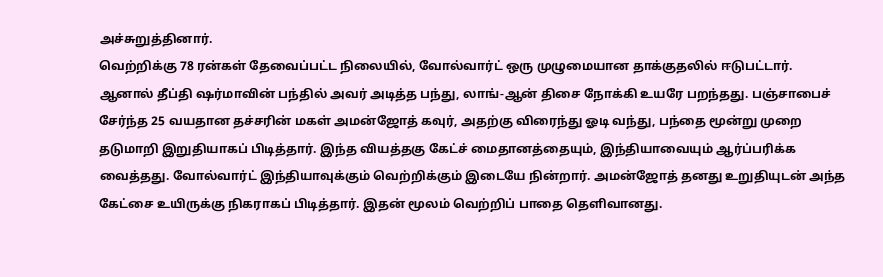அச்சுறுத்தினார்.
வெற்றிக்கு 78 ரன்கள் தேவைப்பட்ட நிலையில், வோல்வார்ட் ஒரு முழுமையான தாக்குதலில் ஈடுபட்டார். ஆனால் தீப்தி ஷர்மாவின் பந்தில் அவர் அடித்த பந்து, லாங்-ஆன் திசை நோக்கி உயரே பறந்தது. பஞ்சாபைச் சேர்ந்த 25 வயதான தச்சரின் மகள் அமன்ஜோத் கவுர், அதற்கு விரைந்து ஓடி வந்து, பந்தை மூன்று முறை தடுமாறி இறுதியாகப் பிடித்தார். இந்த வியத்தகு கேட்ச் மைதானத்தையும், இந்தியாவையும் ஆர்ப்பரிக்க வைத்தது. வோல்வார்ட் இந்தியாவுக்கும் வெற்றிக்கும் இடையே நின்றார். அமன்ஜோத் தனது உறுதியுடன் அந்த கேட்சை உயிருக்கு நிகராகப் பிடித்தார். இதன் மூலம் வெற்றிப் பாதை தெளிவானது.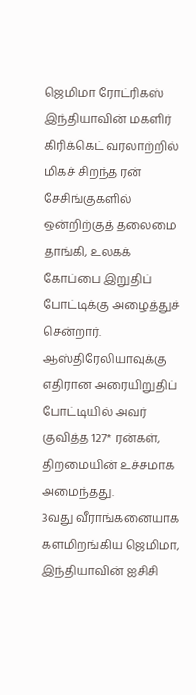ஜெமிமா ரோட்ரிகஸ் இந்தியாவின் மகளிர் கிரிக்கெட் வரலாற்றில் மிகச் சிறந்த ரன் சேசிங்குகளில் ஒன்றிற்குத் தலைமை தாங்கி, உலகக் கோப்பை இறுதிப் போட்டிக்கு அழைத்துச் சென்றார். ஆஸ்திரேலியாவுக்கு எதிரான அரையிறுதிப் போட்டியில் அவர் குவித்த 127* ரன்கள், திறமையின் உச்சமாக அமைந்தது.
3வது வீராங்கனையாக களமிறங்கிய ஜெமிமா, இந்தியாவின் ஐசிசி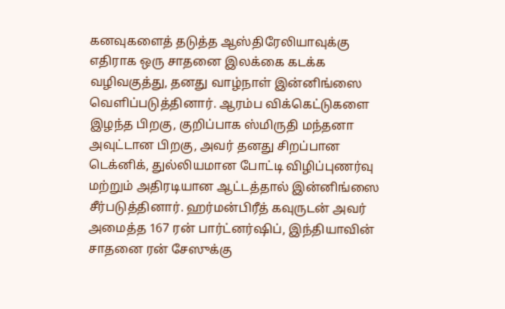கனவுகளைத் தடுத்த ஆஸ்திரேலியாவுக்கு எதிராக ஒரு சாதனை இலக்கை கடக்க வழிவகுத்து, தனது வாழ்நாள் இன்னிங்ஸை வெளிப்படுத்தினார். ஆரம்ப விக்கெட்டுகளை இழந்த பிறகு, குறிப்பாக ஸ்மிருதி மந்தனா அவுட்டான பிறகு, அவர் தனது சிறப்பான டெக்னிக், துல்லியமான போட்டி விழிப்புணர்வு மற்றும் அதிரடியான ஆட்டத்தால் இன்னிங்ஸை சீர்படுத்தினார். ஹர்மன்பிரீத் கவுருடன் அவர் அமைத்த 167 ரன் பார்ட்னர்ஷிப், இந்தியாவின் சாதனை ரன் சேஸுக்கு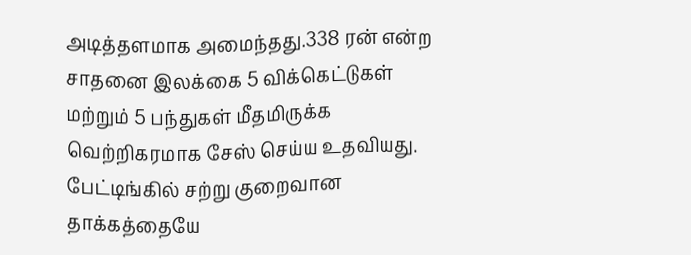அடித்தளமாக அமைந்தது.338 ரன் என்ற சாதனை இலக்கை 5 விக்கெட்டுகள் மற்றும் 5 பந்துகள் மீதமிருக்க வெற்றிகரமாக சேஸ் செய்ய உதவியது.
பேட்டிங்கில் சற்று குறைவான தாக்கத்தையே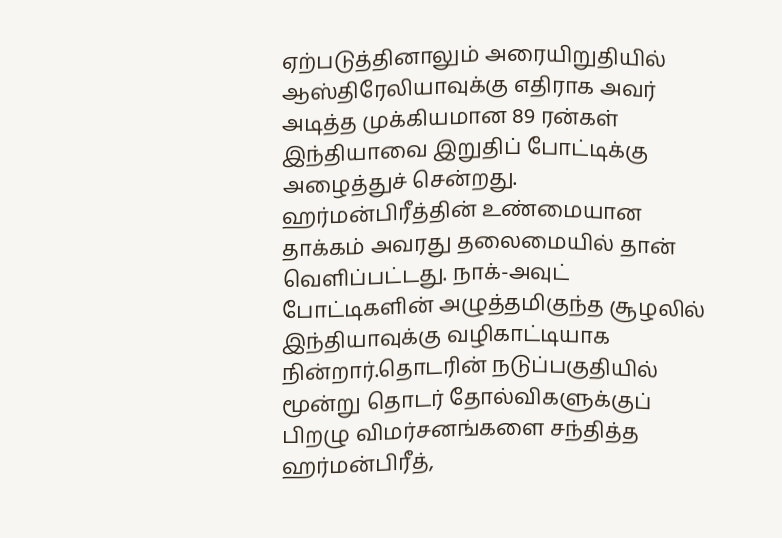ஏற்படுத்தினாலும் அரையிறுதியில் ஆஸ்திரேலியாவுக்கு எதிராக அவர் அடித்த முக்கியமான 89 ரன்கள் இந்தியாவை இறுதிப் போட்டிக்கு அழைத்துச் சென்றது. ஹர்மன்பிரீத்தின் உண்மையான தாக்கம் அவரது தலைமையில் தான் வெளிப்பட்டது. நாக்-அவுட் போட்டிகளின் அழுத்தமிகுந்த சூழலில் இந்தியாவுக்கு வழிகாட்டியாக நின்றார்.தொடரின் நடுப்பகுதியில் மூன்று தொடர் தோல்விகளுக்குப் பிறழு விமர்சனங்களை சந்தித்த ஹர்மன்பிரீத்,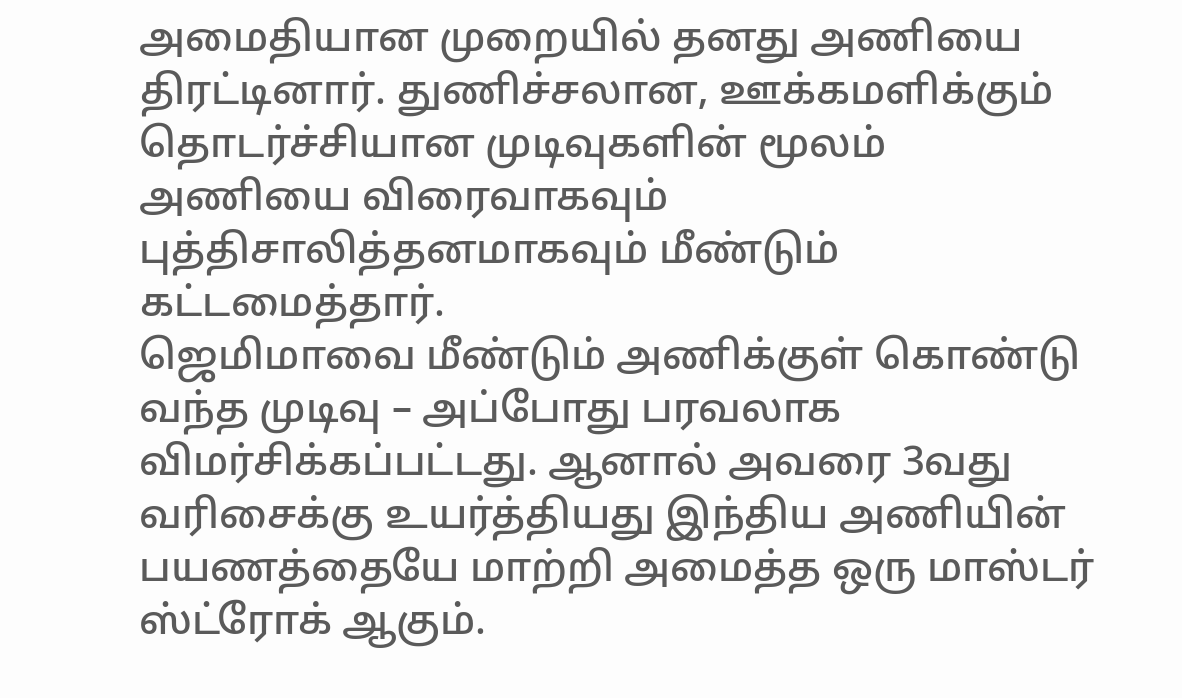அமைதியான முறையில் தனது அணியை திரட்டினார். துணிச்சலான, ஊக்கமளிக்கும் தொடர்ச்சியான முடிவுகளின் மூலம் அணியை விரைவாகவும் புத்திசாலித்தனமாகவும் மீண்டும் கட்டமைத்தார்.
ஜெமிமாவை மீண்டும் அணிக்குள் கொண்டு வந்த முடிவு – அப்போது பரவலாக விமர்சிக்கப்பட்டது. ஆனால் அவரை 3வது வரிசைக்கு உயர்த்தியது இந்திய அணியின் பயணத்தையே மாற்றி அமைத்த ஒரு மாஸ்டர் ஸ்ட்ரோக் ஆகும்.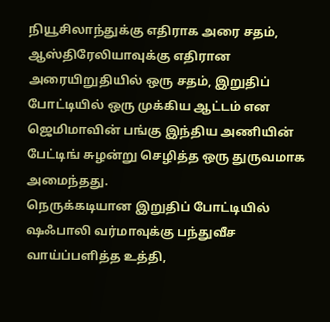நியூசிலாந்துக்கு எதிராக அரை சதம், ஆஸ்திரேலியாவுக்கு எதிரான அரையிறுதியில் ஒரு சதம், இறுதிப் போட்டியில் ஒரு முக்கிய ஆட்டம் என ஜெமிமாவின் பங்கு இந்திய அணியின் பேட்டிங் சுழன்று செழித்த ஒரு துருவமாக அமைந்தது.
நெருக்கடியான இறுதிப் போட்டியில் ஷஃபாலி வர்மாவுக்கு பந்துவீச வாய்ப்பளித்த உத்தி,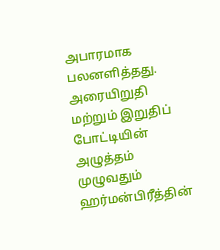அபாரமாக பலனளித்தது. அரையிறுதி மற்றும் இறுதிப் போட்டியின் அழுத்தம் முழுவதும் ஹர்மன்பிரீத்தின்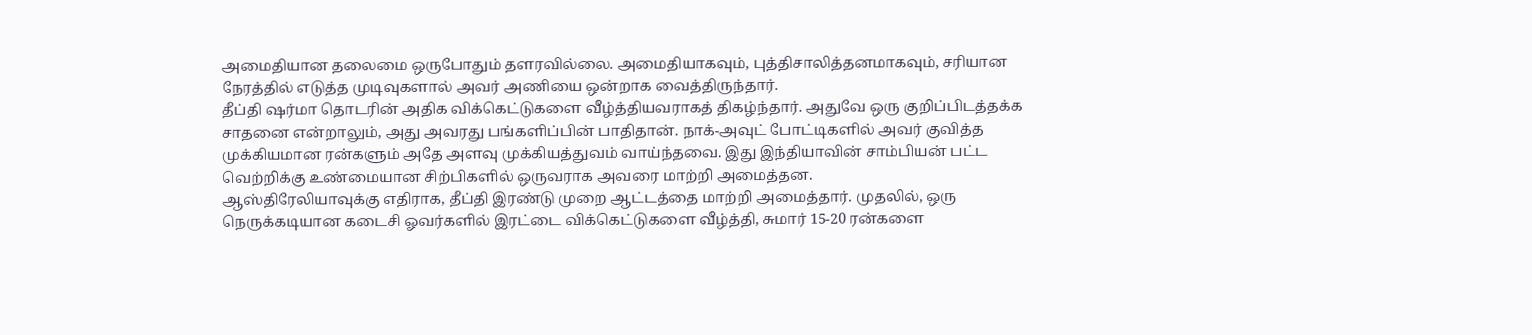அமைதியான தலைமை ஒருபோதும் தளரவில்லை. அமைதியாகவும், புத்திசாலித்தனமாகவும், சரியான நேரத்தில் எடுத்த முடிவுகளால் அவர் அணியை ஒன்றாக வைத்திருந்தார்.
தீப்தி ஷர்மா தொடரின் அதிக விக்கெட்டுகளை வீழ்த்தியவராகத் திகழ்ந்தார். அதுவே ஒரு குறிப்பிடத்தக்க சாதனை என்றாலும், அது அவரது பங்களிப்பின் பாதிதான். நாக்-அவுட் போட்டிகளில் அவர் குவித்த முக்கியமான ரன்களும் அதே அளவு முக்கியத்துவம் வாய்ந்தவை. இது இந்தியாவின் சாம்பியன் பட்ட வெற்றிக்கு உண்மையான சிற்பிகளில் ஒருவராக அவரை மாற்றி அமைத்தன.
ஆஸ்திரேலியாவுக்கு எதிராக, தீப்தி இரண்டு முறை ஆட்டத்தை மாற்றி அமைத்தார். முதலில், ஒரு நெருக்கடியான கடைசி ஓவர்களில் இரட்டை விக்கெட்டுகளை வீழ்த்தி, சுமார் 15-20 ரன்களை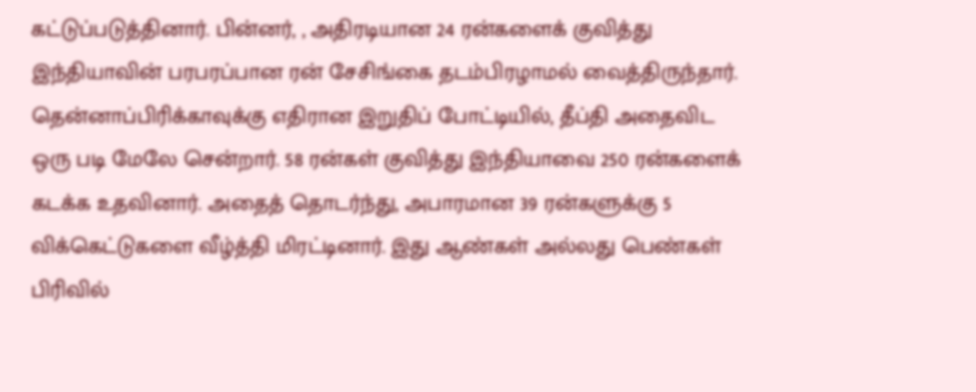கட்டுப்படுத்தினார். பின்னர், , அதிரடியான 24 ரன்களைக் குவித்து இந்தியாவின் பரபரப்பான ரன் சேசிங்கை தடம்பிரழாமல் வைத்திருந்தார்.
தென்னாப்பிரிக்காவுக்கு எதிரான இறுதிப் போட்டியில், தீப்தி அதைவிட ஒரு படி மேலே சென்றார். 58 ரன்கள் குவித்து இந்தியாவை 250 ரன்களைக் கடக்க உதவினார். அதைத் தொடர்ந்து, அபாரமான 39 ரன்களுக்கு 5 விக்கெட்டுகளை வீழ்த்தி மிரட்டினார். இது ஆண்கள் அல்லது பெண்கள் பிரிவில்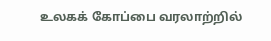உலகக் கோப்பை வரலாற்றில்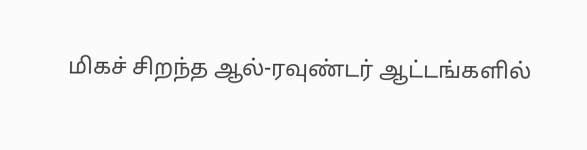மிகச் சிறந்த ஆல்-ரவுண்டர் ஆட்டங்களில்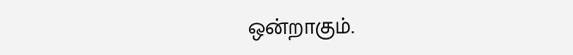ஒன்றாகும்.